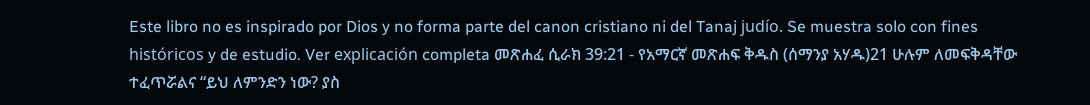Este libro no es inspirado por Dios y no forma parte del canon cristiano ni del Tanaj judío. Se muestra solo con fines históricos y de estudio. Ver explicación completa መጽሐፈ ሲራክ 39:21 - የአማርኛ መጽሐፍ ቅዱስ (ሰማንያ አሃዱ)21 ሁሉም ለመፍቅዳቸው ተፈጥሯልና “ይህ ለምንድን ነው? ያስ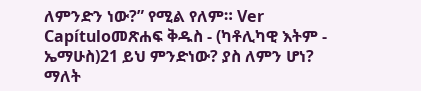ለምንድን ነው?” የሚል የለም። Ver Capítuloመጽሐፍ ቅዱስ - (ካቶሊካዊ እትም - ኤማሁስ)21 ይህ ምንድነው? ያስ ለምን ሆነ? ማለት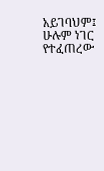አይገባህም፤ ሁሉም ነገር የተፈጠረው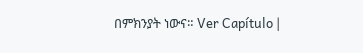በምክንያት ነውና። Ver Capítulo |